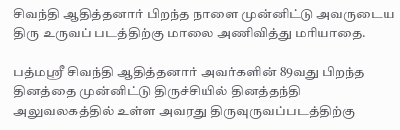சிவந்தி ஆதித்தனார் பிறந்த நாளை முன்னிட்டு அவருடைய திரு உருவப் படத்திற்கு மாலை அணிவித்து மரியாதை.

பத்மஸ்ரீ சிவந்தி ஆதித்தனார் அவர்களின் 89வது பிறந்த தினத்தை முன்னிட்டு திருச்சியில் தினத்தந்தி அலுவலகத்தில் உள்ள அவரது திருவுருவப்படத்திற்கு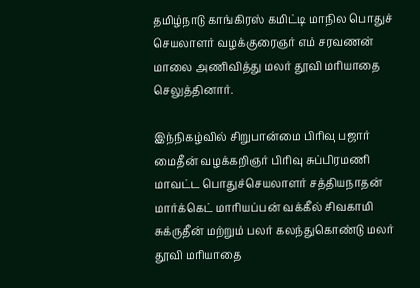தமிழ்நாடு காங்கிரஸ் கமிட்டி மாநில பொதுச் செயலாளர் வழக்குரைஞர் எம் சரவணன் மாலை அணிவித்து மலர் தூவி மரியாதை செலுத்தினார்.

இந்நிகழ்வில் சிறுபான்மை பிரிவு பஜார் மைதீன் வழக்கறிஞர் பிரிவு சுப்பிரமணி மாவட்ட பொதுச்செயலாளர் சத்தியநாதன் மார்க்கெட் மாரியப்பன் வக்கீல் சிவகாமி சுக்ருதீன் மற்றும் பலர் கலந்துகொண்டு மலர் தூவி மரியாதை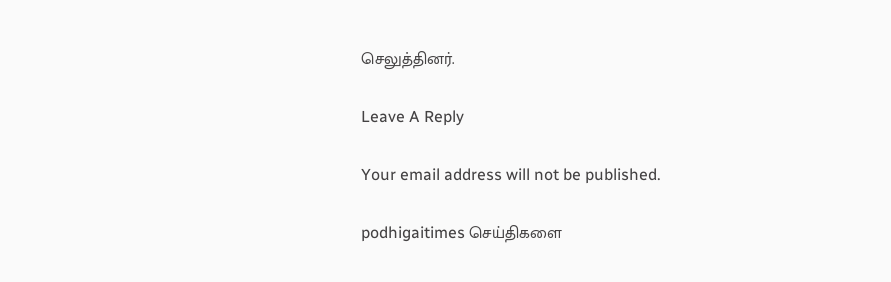செலுத்தினர்.

Leave A Reply

Your email address will not be published.

podhigaitimes செய்திகளை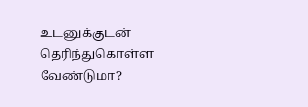உடனுக்குடன் தெரிந்துகொள்ள வேண்டுமா?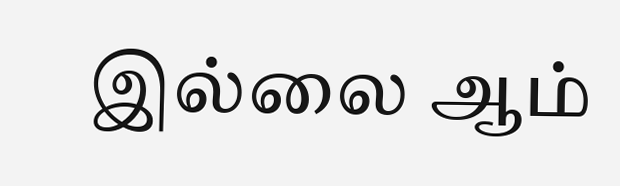இல்லை ஆம்